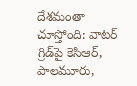దేశమంతా చూస్తోంది: వాటర్ గ్రిడ్‌పై కెసిఆర్, పాలమూరు,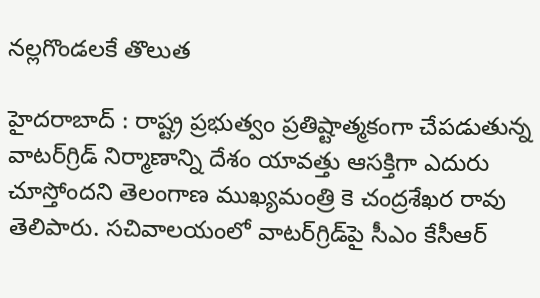నల్లగొండలకే తొలుత

హైదరాబాద్ : రాష్ట్ర ప్రభుత్వం ప్రతిష్టాత్మకంగా చేపడుతున్న వాటర్‌గ్రిడ్ నిర్మాణాన్ని దేశం యావత్తు ఆసక్తిగా ఎదురు చూస్తోందని తెలంగాణ ముఖ్యమంత్రి కె చంద్రశేఖర రావు తెలిపారు. సచివాలయంలో వాటర్‌గ్రిడ్‌పై సీఎం కేసీఆర్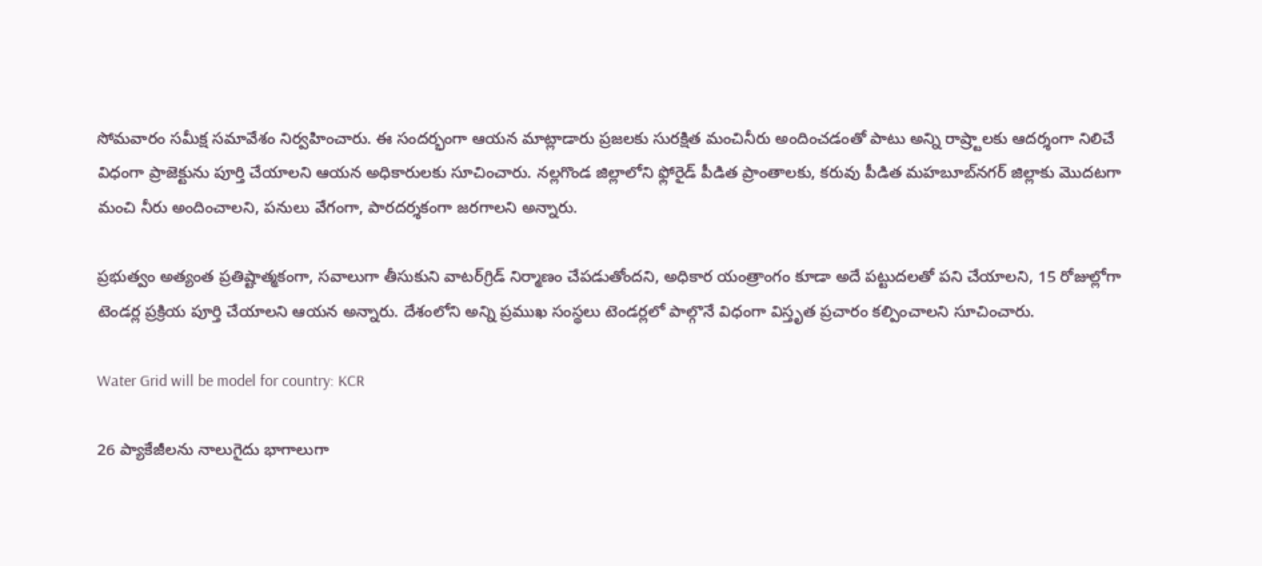సోమవారం సమీక్ష సమావేశం నిర్వహించారు. ఈ సందర్భంగా ఆయన మాట్లాడారు ప్రజలకు సురక్షిత మంచినీరు అందించడంతో పాటు అన్ని రాష్ర్టాలకు ఆదర్శంగా నిలిచే విధంగా ప్రాజెక్టును పూర్తి చేయాలని ఆయన అధికారులకు సూచించారు. నల్లగొండ జిల్లాలోని ఫ్లోరైడ్ పీడిత ప్రాంతాలకు, కరువు పీడిత మహబూబ్‌నగర్ జిల్లాకు మొదటగా మంచి నీరు అందించాలని, పనులు వేగంగా, పారదర్శకంగా జరగాలని అన్నారు.

ప్రభుత్వం అత్యంత ప్రతిష్టాత్మకంగా, సవాలుగా తీసుకుని వాటర్‌గ్రిడ్ నిర్మాణం చేపడుతోందని, అధికార యంత్రాంగం కూడా అదే పట్టుదలతో పని చేయాలని, 15 రోజుల్లోగా టెండర్ల ప్రక్రియ పూర్తి చేయాలని ఆయన అన్నారు. దేశంలోని అన్ని ప్రముఖ సంస్థలు టెండర్లలో పాల్గొనే విధంగా విస్తృత ప్రచారం కల్పించాలని సూచించారు.

Water Grid will be model for country: KCR

26 ప్యాకేజీలను నాలుగైదు భాగాలుగా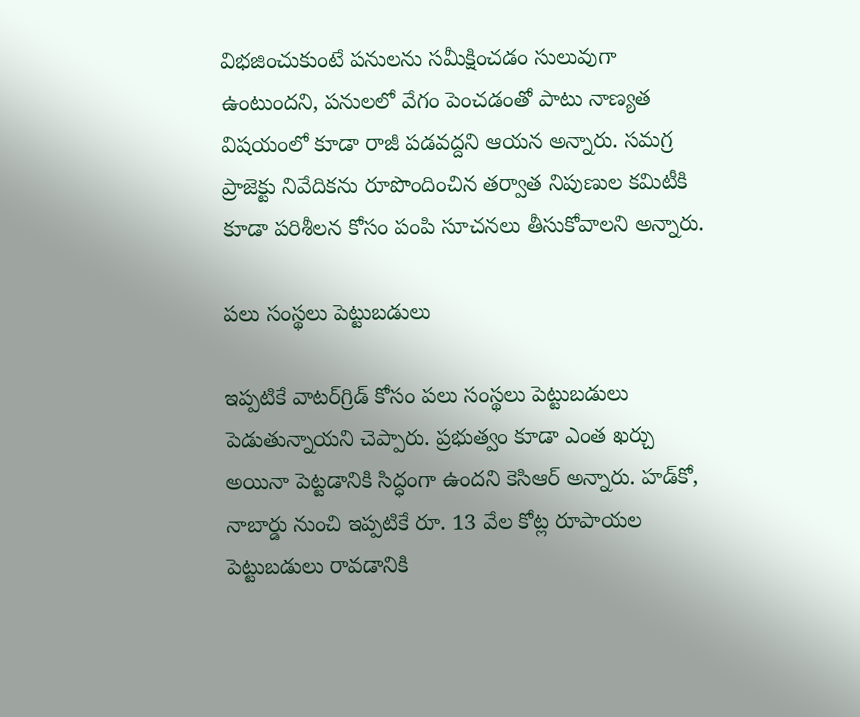విభజించుకుంటే పనులను సమీక్షించడం సులువుగా ఉంటుందని, పనులలో వేగం పెంచడంతో పాటు నాణ్యత విషయంలో కూడా రాజీ పడవద్దని ఆయన అన్నారు. సమగ్ర ప్రాజెక్టు నివేదికను రూపొందించిన తర్వాత నిపుణుల కమిటీకి కూడా పరిశీలన కోసం పంపి సూచనలు తీసుకోవాలని అన్నారు.

పలు సంస్థలు పెట్టుబడులు

ఇప్పటికే వాటర్‌గ్రిడ్ కోసం పలు సంస్థలు పెట్టుబడులు పెడుతున్నాయని చెప్పారు. ప్రభుత్వం కూడా ఎంత ఖర్చు అయినా పెట్టడానికి సిద్ధంగా ఉందని కెసిఆర్ అన్నారు. హడ్‌కో, నాబార్డు నుంచి ఇప్పటికే రూ. 13 వేల కోట్ల రూపాయల పెట్టుబడులు రావడానికి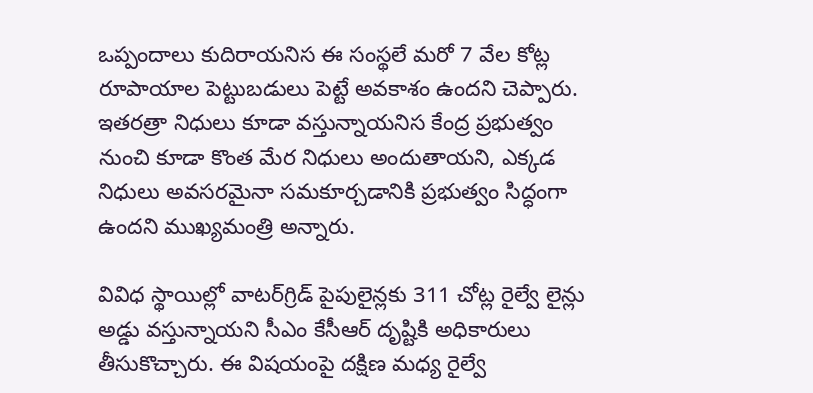ఒప్పందాలు కుదిరాయనిస ఈ సంస్థలే మరో 7 వేల కోట్ల రూపాయాల పెట్టుబడులు పెట్టే అవకాశం ఉందని చెప్పారు. ఇతరత్రా నిధులు కూడా వస్తున్నాయనిస కేంద్ర ప్రభుత్వం నుంచి కూడా కొంత మేర నిధులు అందుతాయని, ఎక్కడ నిధులు అవసరమైనా సమకూర్చడానికి ప్రభుత్వం సిద్ధంగా ఉందని ముఖ్యమంత్రి అన్నారు.

వివిధ స్థాయిల్లో వాటర్‌గ్రిడ్ పైపులైన్లకు 311 చోట్ల రైల్వే లైన్లు అడ్డు వస్తున్నాయని సీఎం కేసీఆర్ దృష్టికి అధికారులు తీసుకొచ్చారు. ఈ విషయంపై దక్షిణ మధ్య రైల్వే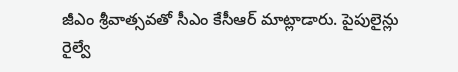జీఎం శ్రీవాత్సవతో సీఎం కేసీఆర్ మాట్లాడారు. పైపులైన్లు రైల్వే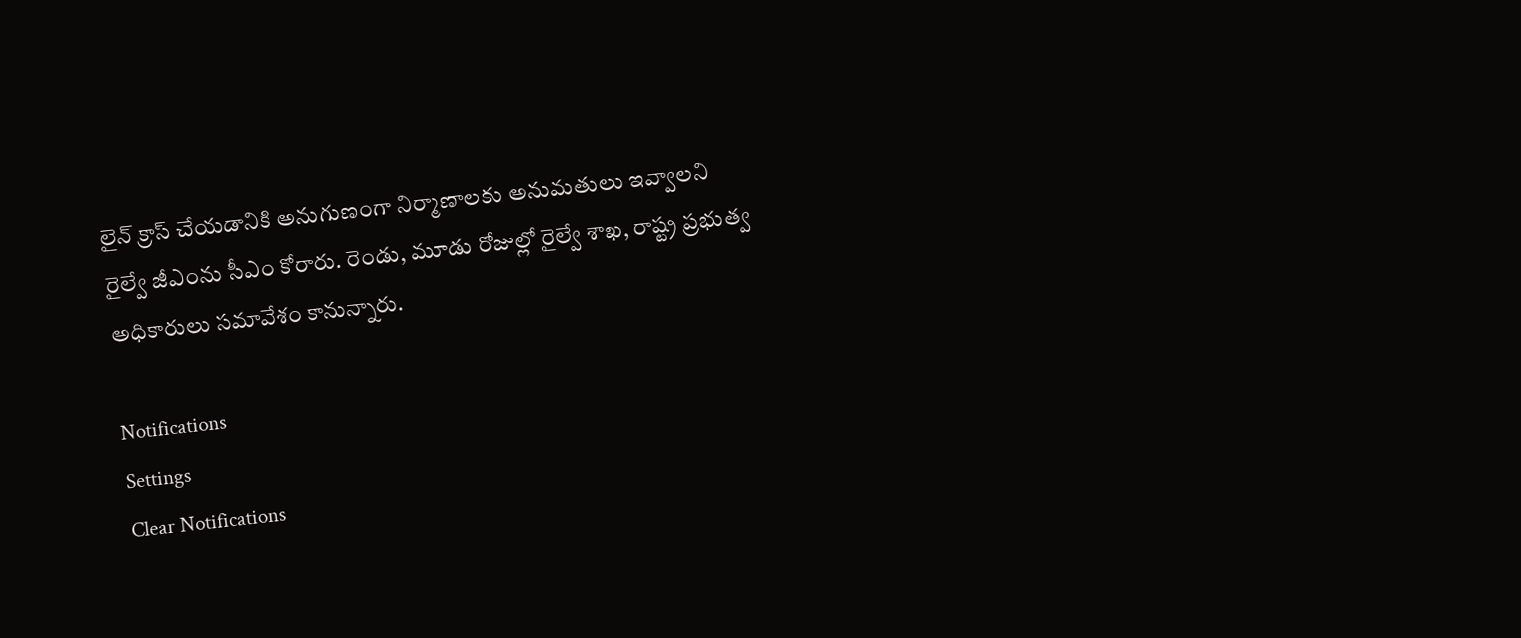లైన్ క్రాస్ చేయడానికి అనుగుణంగా నిర్మాణాలకు అనుమతులు ఇవ్వాలని రైల్వే జీఎంను సీఎం కోరారు. రెండు, మూడు రోజుల్లో రైల్వే శాఖ, రాష్ట్ర ప్రభుత్వ అధికారులు సమావేశం కానున్నారు.

Notifications
Settings
Clear Notifications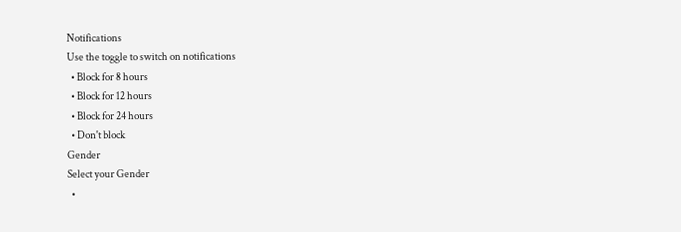Notifications
Use the toggle to switch on notifications
  • Block for 8 hours
  • Block for 12 hours
  • Block for 24 hours
  • Don't block
Gender
Select your Gender
  •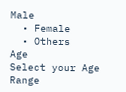Male
  • Female
  • Others
Age
Select your Age Range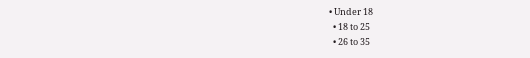• Under 18
  • 18 to 25
  • 26 to 35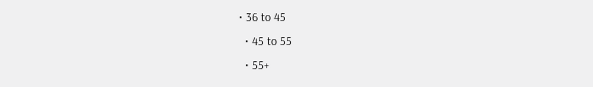• 36 to 45
  • 45 to 55
  • 55+